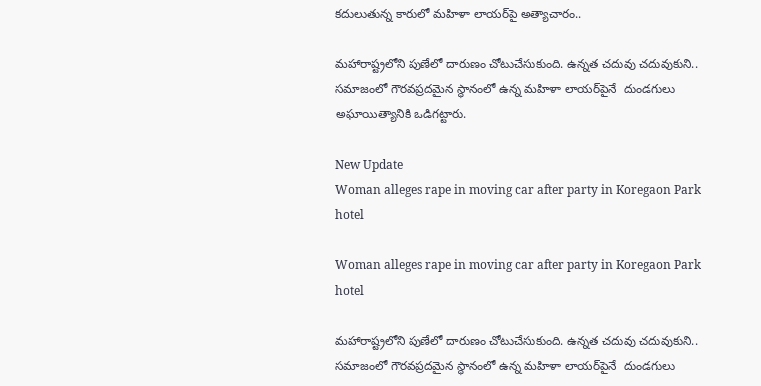కదులుతున్న కారులో మహిళా లాయర్‌పై అత్యాచారం..

మహారాష్ట్రలోని పుణేలో దారుణం చోటుచేసుకుంది. ఉన్నత చదువు చదువుకుని.. సమాజంలో గౌరవప్రదమైన స్థానంలో ఉన్న మహిళా లాయర్‌పైనే  దుండగులు అఘాయిత్యానికి ఒడిగట్టారు.

New Update
Woman alleges rape in moving car after party in Koregaon Park hotel

Woman alleges rape in moving car after party in Koregaon Park hotel

మహారాష్ట్రలోని పుణేలో దారుణం చోటుచేసుకుంది. ఉన్నత చదువు చదువుకుని.. సమాజంలో గౌరవప్రదమైన స్థానంలో ఉన్న మహిళా లాయర్‌పైనే  దుండగులు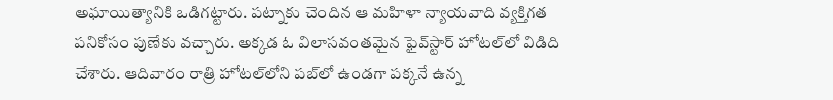అఘాయిత్యానికి ఒడిగట్టారు. పట్నాకు చెందిన ఆ మహిళా న్యాయవాది వ్యక్తిగత పనికోసం పుణేకు వచ్చారు. అక్కడ ఓ విలాసవంతమైన ఫైవ్‌స్టార్ హోటల్‌లో విడిది చేశారు. ఆదివారం రాత్రి హోటల్‌లోని పబ్‌లో ఉండగా పక్కనే ఉన్న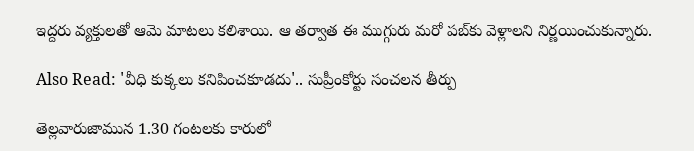ఇద్దరు వ్యక్తులతో ఆమె మాటలు కలిశాయి. ఆ తర్వాత ఈ ముగ్గురు మరో పబ్‌కు వెళ్లాలని నిర్ణయించుకున్నారు.

Also Read: 'వీధి కుక్కలు కనిపించకూడదు'.. సుప్రీంకోర్టు సంచలన తీర్పు

తెల్లవారుజామున 1.30 గంటలకు కారులో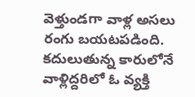వెళ్తుండగా వాళ్ల అసలు రంగు బయటపడింది. కదులుతున్న కారులోనే వాళ్లిద్దరిలో ఓ వ్యక్తి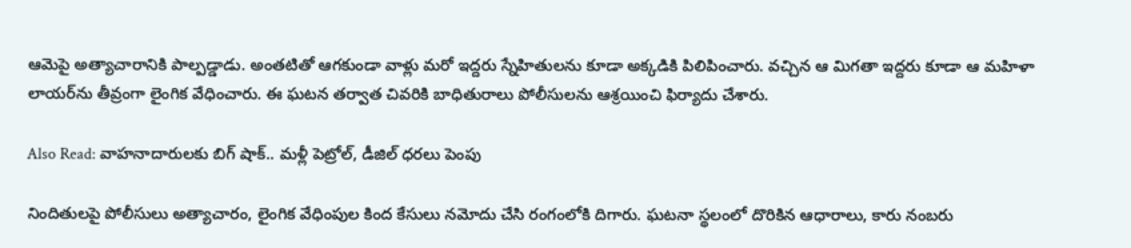ఆమెపై అత్యాచారానికి పాల్పడ్డాడు. అంతటితో ఆగకుండా వాళ్లు మరో ఇద్దరు స్నేహితులను కూడా అక్కడికి పిలిపించారు. వచ్చిన ఆ మిగతా ఇద్దరు కూడా ఆ మహిళా లాయర్‌ను తీవ్రంగా లైంగిక వేధించారు. ఈ ఘటన తర్వాత చివరికి బాధితురాలు పోలీసులను ఆశ్రయించి ఫిర్యాదు చేశారు.

Also Read: వాహనాదారులకు బిగ్‌ షాక్‌.. మళ్లీ పెట్రోల్, డీజిల్ ధరలు పెంపు

నిందితులపై పోలీసులు అత్యాచారం, లైంగిక వేధింపుల కింద కేసులు నమోదు చేసి రంగంలోకి దిగారు. ఘటనా స్థలంలో దొరికిన ఆధారాలు, కారు నంబరు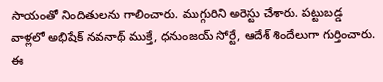సాయంతో నిందితులను గాలించారు. ముగ్గురిని అరెస్టు చేశారు. పట్టుబడ్డ వాళ్లలో అభిషేక్‌ నవనాథ్‌ ముక్తే, ధనుంజయ్‌ సోర్టే, ఆదేశ్‌ శిందేలుగా గుర్తించారు. ఈ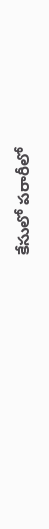కేసులో పరారీలో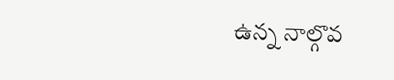ఉన్న నాల్గొవ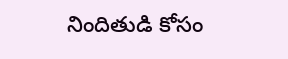నిందితుడి కోసం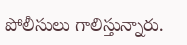పోలీసులు గాలిస్తున్నారు.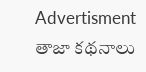Advertisment
తాజా కథనాలు